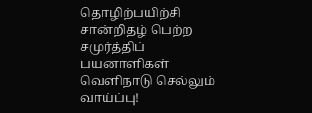தொழிற்பயிற்சி சான்றிதழ் பெற்ற சமுர்த்திப் பயனாளிகள் வெளிநாடு செல்லும் வாய்ப்பு!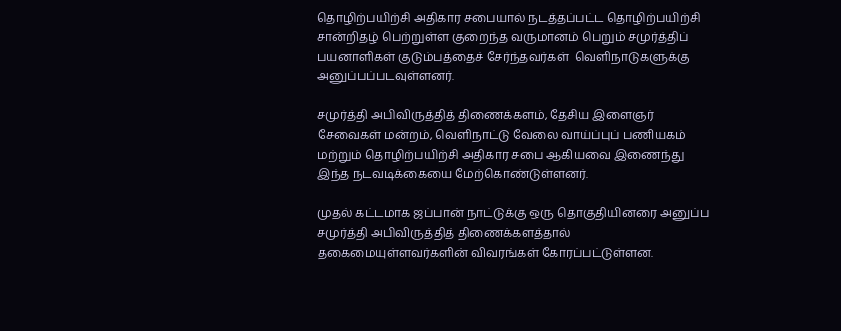தொழிற்பயிற்சி அதிகார சபையால் நடத்தப்பட்ட தொழிற்பயிற்சி சான்றிதழ் பெற்றுள்ள குறைந்த வருமானம் பெறும் சமுர்த்திப் பயனாளிகள் குடும்பத்தைச் சேர்ந்தவர்கள்  வெளிநாடுகளுக்கு அனுப்பப்படவுள்ளனர்.

சமுர்த்தி அபிவிருத்தித் திணைக்களம், தேசிய இளைஞர் சேவைகள் மன்றம், வெளிநாட்டு வேலை வாய்ப்புப் பணியகம் மற்றும் தொழிற்பயிற்சி அதிகார சபை ஆகியவை இணைந்து இந்த நடவடிக்கையை மேற்கொண்டுள்ளனர்.

முதல் கட்டமாக ஜப்பான் நாட்டுக்கு ஒரு தொகுதியினரை அனுப்ப  சமுர்த்தி அபிவிருத்தித் திணைக்களத்தால் தகைமையுள்ளவர்களின் விவரங்கள் கோரப்பட்டுள்ளன.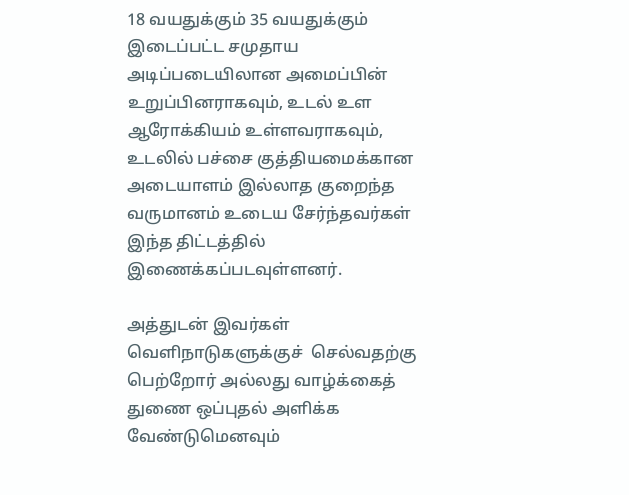18 வயதுக்கும் 35 வயதுக்கும் இடைப்பட்ட சமுதாய அடிப்படையிலான அமைப்பின் உறுப்பினராகவும், உடல் உள ஆரோக்கியம் உள்ளவராகவும், உடலில் பச்சை குத்தியமைக்கான அடையாளம் இல்லாத குறைந்த வருமானம் உடைய சேர்ந்தவர்கள் இந்த திட்டத்தில் இணைக்கப்படவுள்ளனர்.

அத்துடன் இவர்கள் வெளிநாடுகளுக்குச்  செல்வதற்கு பெற்றோர் அல்லது வாழ்க்கைத் துணை ஒப்புதல் அளிக்க வேண்டுமெனவும்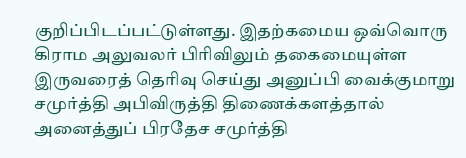குறிப்பிடப்பட்டுள்ளது. இதற்கமைய ஒவ்வொரு கிராம அலுவலர் பிரிவிலும் தகைமையுள்ள இருவரைத் தெரிவு செய்து அனுப்பி வைக்குமாறு  சமுர்த்தி அபிவிருத்தி திணைக்களத்தால் அனைத்துப் பிரதேச சமுர்த்தி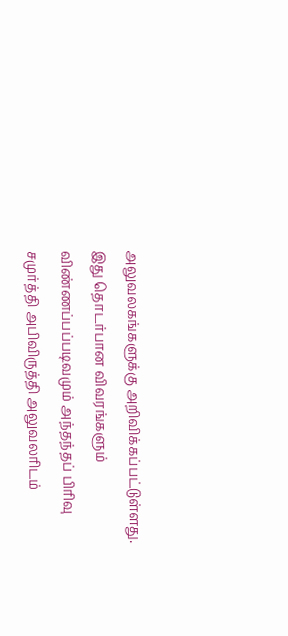அலுவலகங்களுக்கு அறிவிக்கப்பட்டுள்ளது.
இது தொடர்பான விவரங்களும் விண்ணப்பப்படிவமும் அந்தந்தப் பிரிவு சமுர்த்தி அபிவிருத்தி அலுவலரிடம்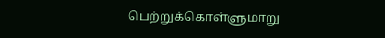பெற்றுக்கொள்ளுமாறு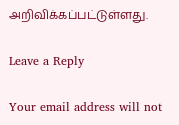அறிவிக்கப்பட்டுள்ளது.

Leave a Reply

Your email address will not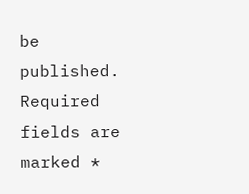be published. Required fields are marked *